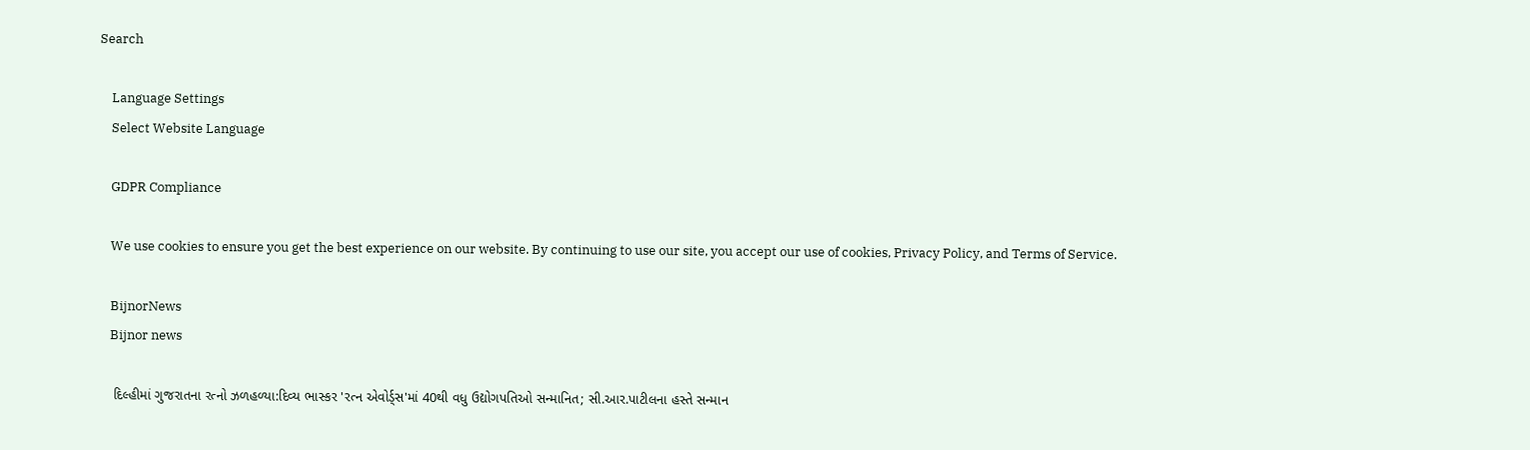Search

    Language Settings
    Select Website Language

    GDPR Compliance

    We use cookies to ensure you get the best experience on our website. By continuing to use our site, you accept our use of cookies, Privacy Policy, and Terms of Service.

    BijnorNews
    Bijnor news

    દિલ્હીમાં ગુજરાતના રત્નો ઝળહળ્યા:દિવ્ય ભાસ્કર 'રત્ન એવોર્ડ્સ'માં 40થી વધુ ઉદ્યોગપતિઓ સન્માનિત; સી.આર.પાટીલના હસ્તે સન્માન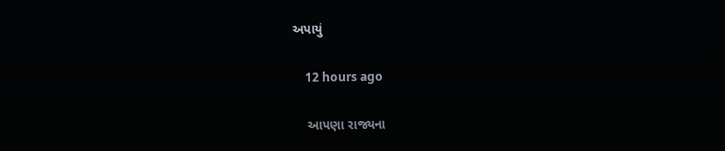અપાયું

    12 hours ago

    આપણા રાજ્યના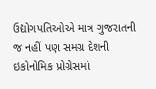ઉદ્યોગપતિઓએ માત્ર ગુજરાતની જ નહીં પણ સમગ્ર દેશની ઇકોનોમિક પ્રોગ્રેસમાં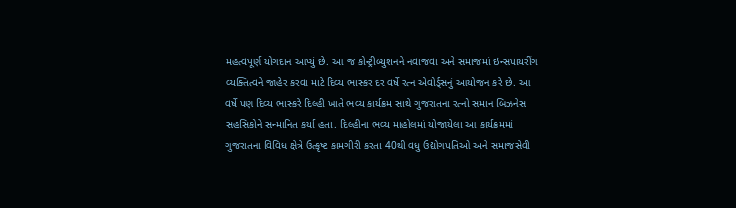મહત્વપૂર્ણ યોગદાન આપ્યું છે. આ જ કોન્ટ્રીબ્યુશનને નવાજવા અને સમાજમાં ઇન્સપાયરીંગ વ્યક્તિત્વને જાહેર કરવા માટે દિવ્ય ભાસ્કર દર વર્ષે રત્ન એવોર્ડ્સનું આયોજન કરે છે. આ વર્ષે પણ દિવ્ય ભાસ્કરે દિલ્હી ખાતે ભવ્ય કાર્યક્રમ સાથે ગુજરાતના રત્નો સમાન બિઝનેસ સહસિકોને સન્માનિત કર્યા હતા. દિલ્હીના ભવ્ય માહોલમાં યોજાયેલા આ કાર્યક્રમમાં ગુજરાતના વિવિધ ક્ષેત્રે ઉત્કૃષ્ટ કામગીરી કરતા 40થી વધુ ઉદ્યોગપતિઓ અને સમાજસેવી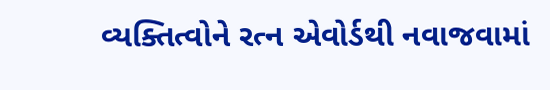વ્યક્તિત્વોને રત્ન એવોર્ડથી નવાજવામાં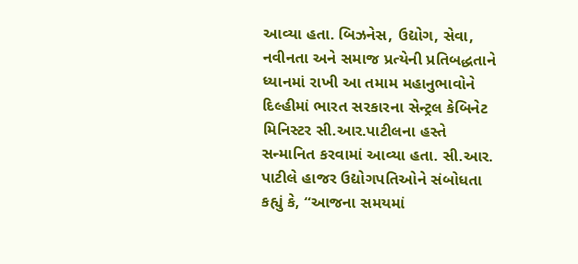આવ્યા હતા. બિઝનેસ, ઉદ્યોગ, સેવા, નવીનતા અને સમાજ પ્રત્યેની પ્રતિબદ્ધતાને ધ્યાનમાં રાખી આ તમામ મહાનુભાવોને દિલ્હીમાં ભારત સરકારના સેન્ટ્રલ કેબિનેટ મિનિસ્ટર સી.આર.પાટીલના હસ્તે સન્માનિત કરવામાં આવ્યા હતા. સી.આર. પાટીલે હાજર ઉદ્યોગપતિઓને સંબોધતા કહ્યું કે, “આજના સમયમાં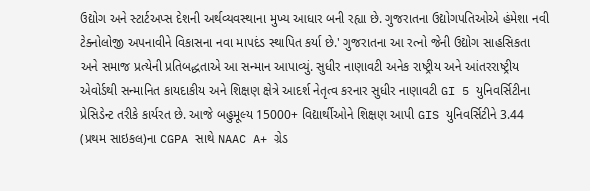ઉદ્યોગ અને સ્ટાર્ટઅપ્સ દેશની અર્થવ્યવસ્થાના મુખ્ય આધાર બની રહ્યા છે. ગુજરાતના ઉદ્યોગપતિઓએ હંમેશા નવી ટેક્નોલોજી અપનાવીને વિકાસના નવા માપદંડ સ્થાપિત કર્યા છે.' ગુજરાતના આ રત્નો જેની ઉદ્યોગ સાહસિકતા અને સમાજ પ્રત્યેની પ્રતિબદ્ધતાએ આ સન્માન આપાવ્યું. સુધીર નાણાવટી અનેક રાષ્ટ્રીય અને આંતરરાષ્ટ્રીય એવોર્ડથી સન્માનિત કાયદાકીય અને શિક્ષણ ક્ષેત્રે આદર્શ નેતૃત્વ કરનાર સુધીર નાણાવટી GI 5 યુનિવર્સિટીના પ્રેસિડેન્ટ તરીકે કાર્યરત છે. આજે બહુમૂલ્ય 15000+ વિદ્યાર્થીઓને શિક્ષણ આપી GIS યુનિવર્સિટીને 3.44 (પ્રથમ સાઇકલ)ના CGPA સાથે NAAC A+ ગ્રેડ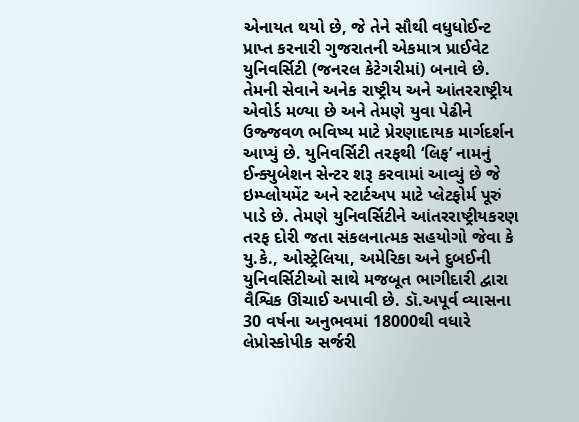એનાયત થયો છે, જે તેને સૌથી વધુધોઈન્ટ પ્રાપ્ત કરનારી ગુજરાતની એકમાત્ર પ્રાઈવેટ યુનિવર્સિટી (જનરલ કેટેગરીમાં) બનાવે છે. તેમની સેવાને અનેક રાષ્ટ્રીય અને આંતરરાષ્ટ્રીય એવોર્ડ મળ્યા છે અને તેમણે યુવા પેઢીને ઉજ્જવળ ભવિષ્ય માટે પ્રેરણાદાયક માર્ગદર્શન આપ્યું છે. યુનિવર્સિટી તરફથી ‘લિફ’ નામનું ઈન્ક્યુબેશન સેન્ટર શરૂ કરવામાં આવ્યું છે જે ઇમ્પ્લોયમેંટ અને સ્ટાર્ટઅપ માટે પ્લેટફોર્મ પૂરું પાડે છે. તેમણે યુનિવર્સિટીને આંતરરાષ્ટ્રીયકરણ તરફ દોરી જતા સંકલનાત્મક સહયોગો જેવા કે યુ.કે., ઓસ્ટ્રેલિયા, અમેરિકા અને દુબઈની યુનિવર્સિટીઓ સાથે મજબૂત ભાગીદારી દ્વારા વૈશ્વિક ઊંચાઈ અપાવી છે. ડૉ.અપૂર્વ વ્યાસના 30 વર્ષના અનુભવમાં 18000થી વધારે લેપ્રોસ્કોપીક સર્જરી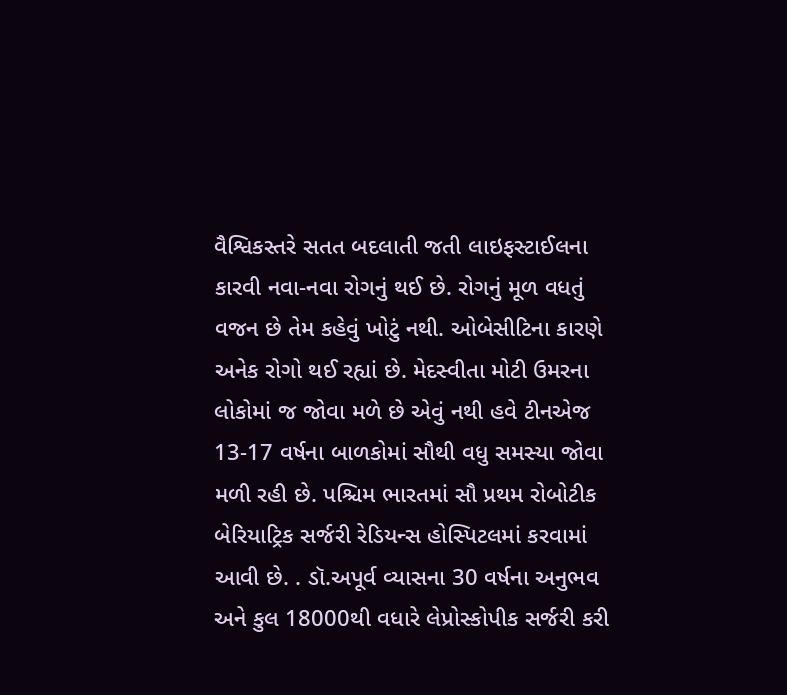વૈશ્વિકસ્તરે સતત બદલાતી જતી લાઇફસ્ટાઈલના કારવી નવા-નવા રોગનું થઈ છે. રોગનું મૂળ વધતું વજન છે તેમ કહેવું ખોટું નથી. ઓબેસીટિના કારણે અનેક રોગો થઈ રહ્યાં છે. મેદસ્વીતા મોટી ઉમરના લોકોમાં જ જોવા મળે છે એવું નથી હવે ટીનએજ 13-17 વર્ષના બાળકોમાં સૌથી વધુ સમસ્યા જોવા મળી રહી છે. પશ્ચિમ ભારતમાં સૌ પ્રથમ રોબોટીક બેરિયાટ્રિક સર્જરી રેડિયન્સ હોસ્પિટલમાં કરવામાં આવી છે. . ડૉ.અપૂર્વ વ્યાસના 30 વર્ષના અનુભવ અને કુલ 18000થી વધારે લેપ્રોસ્કોપીક સર્જરી કરી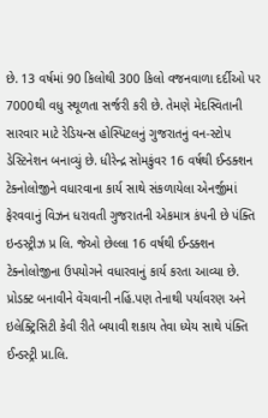છે. 13 વર્ષમાં 90 કિલોથી 300 કિલો વજનવાળા દર્દીઓ પર 7000થી વધુ સ્થૂળતા સર્જરી કરી છે. તેમણે મેદસ્વિતાની સારવાર માટે રેડિયન્સ હોસ્પિટલનું ગુજરાતનું વન-સ્ટોપ ડેસ્ટિનેશન બનાવ્યું છે. ધીરેન્દ્ર સોમકુંવર 16 વર્ષથી ઈન્ડક્શન ટેક્નોલોજીને વધારવાના કાર્ય સાથે સંકળાયેલા એનર્જીમાં ફેરવવાનું વિઝન ધરાવતી ગુજરાતની એકમાત્ર કંપની છે પંક્તિ ઇન્ડસ્ટ્રીઝ પ્ર લિ. જેઓ છેલ્લા 16 વર્ષથી ઈન્ડક્શન ટેક્નોલોજીના ઉપયોગને વધારવાનું કાર્ય કરતા આવ્યા છે. પ્રોડક્ટ બનાવીને વેંચવાની નહિં.પણ તેનાથી પર્યાવરણ અને ઇલેક્ટ્રિસિટી કેવી રીતે બયાવી શકાય તેવા ધ્યેય સાથે પંક્તિ ઈન્ડસ્ટ્રી પ્રા.લિ.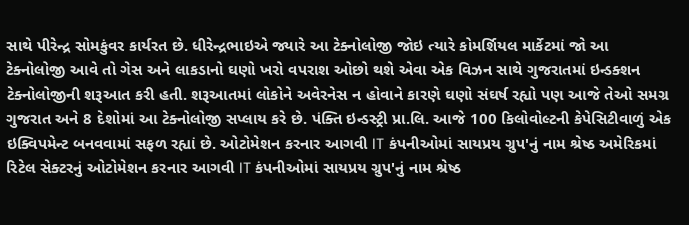સાથે પીરેન્દ્ર સોમકુંવર કાર્યરત છે. ધીરેન્દ્રભાઇએ જ્યારે આ ટેક્નોલોજી જોઇ ત્યારે કોમર્શિયલ માર્કેટમાં જો આ ટેક્નોલોજી આવે તો ગેસ અને લાકડાનો ઘણો ખરો વપરાશ ઓછો થશે એવા એક વિઝન સાથે ગુજરાતમાં ઇન્ડક્શન ટેક્નોલોજીની શરૂઆત કરી હતી. શરૂઆતમાં લોકોને અવેરનેસ ન હોવાને કારણે ઘણો સંઘર્ષ રહ્યો પણ આજે તેઓ સમગ્ર ગુજરાત અને 8 દેશોમાં આ ટેક્નોલોજી સપ્લાય કરે છે. પંક્તિ ઇન્ડસ્ટ્રી પ્રા.લિ. આજે 100 કિલોવોલ્ટની કેપેસિટીવાળું એક ઇક્વિપમેન્ટ બનવવામાં સફળ રહ્યાં છે. ઓટોમેશન કરનાર આગવી IT કંપનીઓમાં સાયપ્રય ગ્રુપ'નું નામ શ્રેષ્ઠ અમેરિકમાં રિટેલ સેક્ટરનું ઓટોમેશન કરનાર આગવી IT કંપનીઓમાં સાયપ્રય ગ્રુપ'નું નામ શ્રેષ્ઠ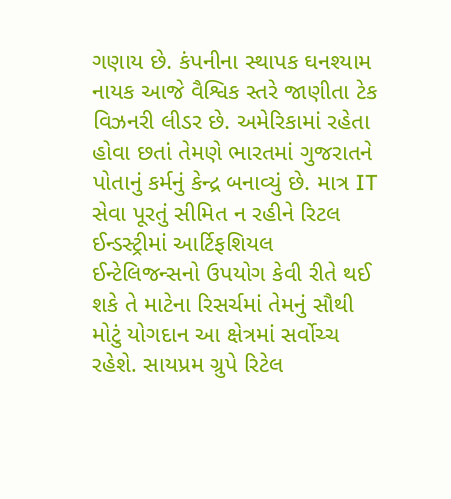ગણાય છે. કંપનીના સ્થાપક ઘનશ્યામ નાયક આજે વૈશ્વિક સ્તરે જાણીતા ટેક વિઝનરી લીડર છે. અમેરિકામાં રહેતા હોવા છતાં તેમણે ભારતમાં ગુજરાતને પોતાનું કર્મનું કેન્દ્ર બનાવ્યું છે. માત્ર IT સેવા પૂરતું સીમિત ન રહીને રિટલ ઈન્ડસ્ટ્રીમાં આર્ટિફશિયલ ઈન્ટેલિજન્સનો ઉપયોગ કેવી રીતે થઈ શકે તે માટેના રિસર્ચમાં તેમનું સૌથી મોટું યોગદાન આ ક્ષેત્રમાં સર્વોચ્ચ રહેશે. સાયપ્રમ ગ્રુપે રિટેલ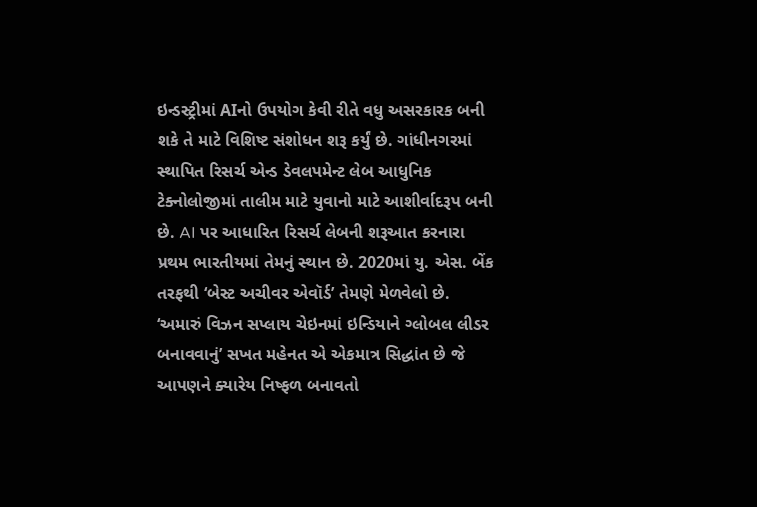ઇન્ડસ્ટ્રીમાં AIનો ઉપયોગ કેવી રીતે વધુ અસરકારક બની શકે તે માટે વિશિષ્ટ સંશોધન શરૂ કર્યું છે. ગાંધીનગરમાં સ્થાપિત રિસર્ચ એન્ડ ડેવલપમેન્ટ લેબ આધુનિક ટેક્નોલોજીમાં તાલીમ માટે યુવાનો માટે આશીર્વાદરૂપ બની છે. AI પર આધારિત રિસર્ચ લેબની શરૂઆત કરનારા પ્રથમ ભારતીયમાં તેમનું સ્થાન છે. 2020માં યુ. એસ. બેંક તરફથી ‘બેસ્ટ અચીવર એવૉર્ડ’ તેમણે મેળવેલો છે. ‘અમારું વિઝન સપ્લાય ચેઇનમાં ઇન્ડિયાને ગ્લોબલ લીડર બનાવવાનું’ સખત મહેનત એ એકમાત્ર સિદ્ધાંત છે જે આપણને ક્યારેય નિષ્ફળ બનાવતો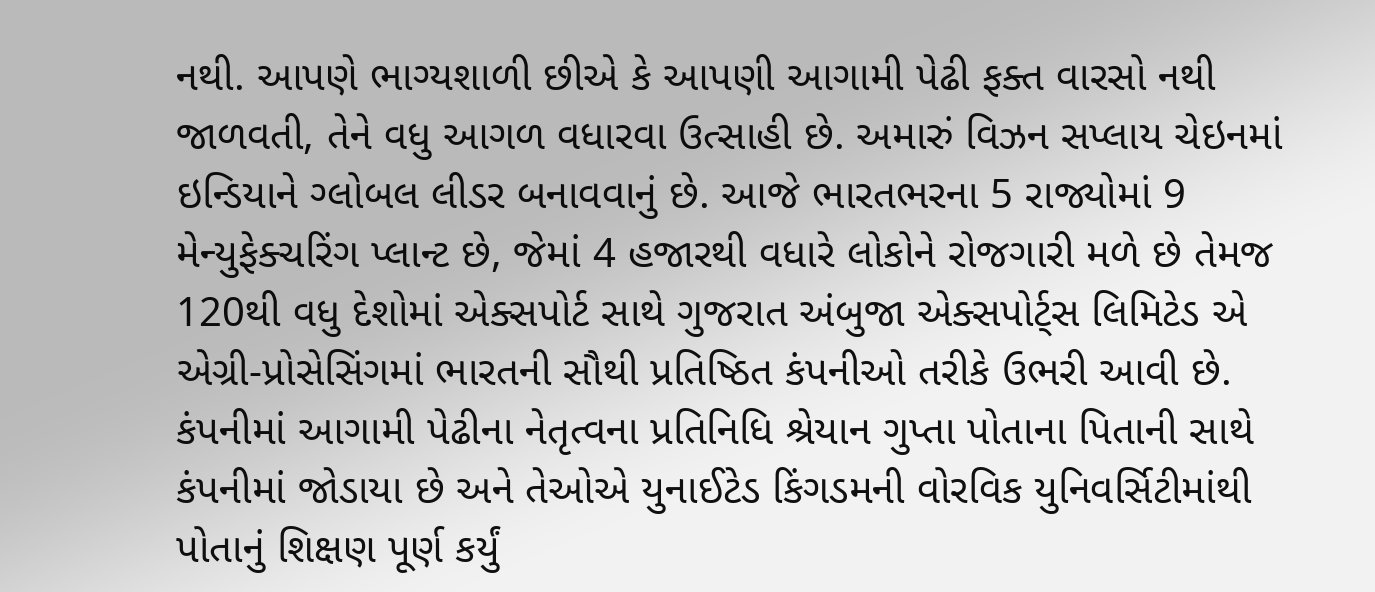નથી. આપણે ભાગ્યશાળી છીએ કે આપણી આગામી પેઢી ફક્ત વારસો નથી જાળવતી, તેને વધુ આગળ વધારવા ઉત્સાહી છે. અમારું વિઝન સપ્લાય ચેઇનમાં ઇન્ડિયાને ગ્લોબલ લીડર બનાવવાનું છે. આજે ભારતભરના 5 રાજ્યોમાં 9 મેન્યુફેક્ચરિંગ પ્લાન્ટ છે, જેમાં 4 હજારથી વધારે લોકોને રોજગારી મળે છે તેમજ 120થી વધુ દેશોમાં એક્સપોર્ટ સાથે ગુજરાત અંબુજા એક્સપોર્ટ્સ લિમિટેડ એ એગ્રી-પ્રોસેસિંગમાં ભારતની સૌથી પ્રતિષ્ઠિત કંપનીઓ તરીકે ઉભરી આવી છે. કંપનીમાં આગામી પેઢીના નેતૃત્વના પ્રતિનિધિ શ્રેયાન ગુપ્તા પોતાના પિતાની સાથે કંપનીમાં જોડાયા છે અને તેઓએ યુનાઈટેડ કિંગડમની વોરવિક યુનિવર્સિટીમાંથી પોતાનું શિક્ષણ પૂર્ણ કર્યું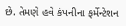છે. તેમણે હવે કંપનીના ફર્મેન્ટેશન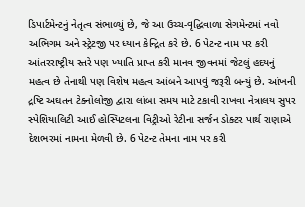ડિપાર્ટમેન્ટનું નેતૃત્વ સંભાળ્યું છે, જે આ ઉચ્ચ-વૃદ્ધિવાળા સેગમેન્ટમાં નવો અભિગમ અને સ્ટ્રેટજી પર ધ્યાન કેન્દ્રિત કરે છે. 6 પેટન્ટ નામ પર કરી આંતરરાષ્ટ્રીય સ્તરે પણ ખ્યાતિ પ્રાપ્ત કરી માનવ જીવનમાં જેટલું હદયનું મહત્વ છે તેનાથી પણ વિશેષ મહત્વ આંબને આપવું જરૂરી બન્યું છે. આંખની દ્રષ્ટિ અઘતન ટેક્નોલોજી દ્વારા લાંબા સમય માટે ટકાવી રાખવા નેત્રાલય સુપર સ્પેશિયાલિટી આઈ હોસ્પિટલના વિટ્રીઓ રેટીના સર્જન ડોક્ટર પાર્થ રાણાએ દેશભરમાં નામના મેળવી છે. 6 પેટન્ટ તેમના નામ પર કરી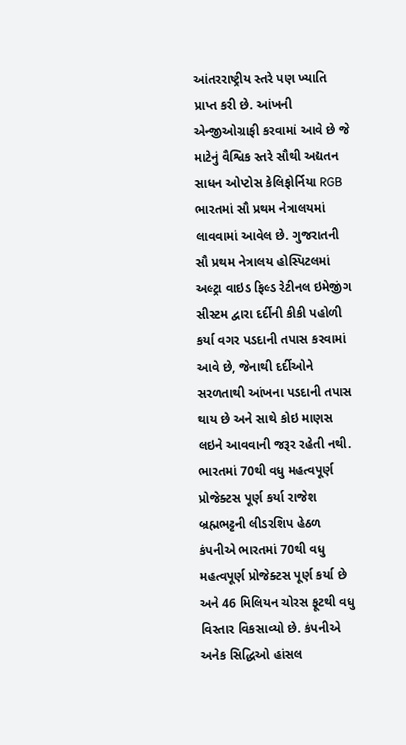આંતરરાષ્ટ્રીય સ્તરે પણ ખ્યાતિ પ્રાપ્ત કરી છે. આંખની એન્જીઓગ્રાફી કરવામાં આવે છે જે માટેનું વૈશ્વિક સ્તરે સૌથી અદ્યતન સાધન ઓપ્ટોસ કેલિફોર્નિયા RGB ભારતમાં સૌ પ્રથમ નેત્રાલયમાં લાવવામાં આવેલ છે. ગુજરાતની સૌ પ્રથમ નેત્રાલય હોસ્પિટલમાં અલ્ટ્રા વાઇડ ફિલ્ડ રેટીનલ ઇમેજીંગ સીસ્ટમ દ્વારા દર્દીની કીકી પહોળી કર્યા વગર પડદાની તપાસ કરવામાં આવે છે, જેનાથી દર્દીઓને સરળતાથી આંખના પડદાની તપાસ થાય છે અને સાથે કોઇ માણસ લઇને આવવાની જરૂર રહેતી નથી. ભારતમાં 70થી વધુ મહત્વપૂર્ણ પ્રોજેક્ટસ પૂર્ણ કર્યા રાજેશ બ્રહ્મભટ્ટની લીડરશિપ હેઠળ કંપનીએ ભારતમાં 70થી વધુ મહત્વપૂર્ણ પ્રોજેક્ટસ પૂર્ણ કર્યા છે અને 46 મિલિયન ચોરસ ફૂટથી વધુ વિસ્તાર વિકસાવ્યો છે. કંપનીએ અનેક સિદ્ધિઓ હાંસલ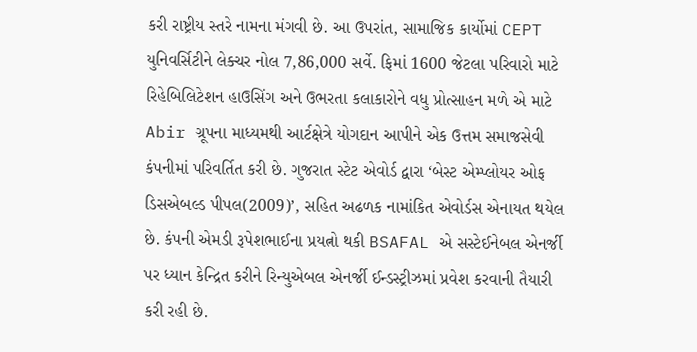કરી રાષ્ટ્રીય સ્તરે નામના મંગવી છે. આ ઉપરાંત, સામાજિક કાર્યોમાં CEPT યુનિવર્સિટીને લેક્ચર નોલ 7,86,000 સર્વે. ફિમાં 1600 જેટલા પરિવારો માટે રિહેબિલિટેશન હાઉસિંગ અને ઉભરતા કલાકારોને વધુ પ્રોત્સાહન મળે એ માટે Abir ગ્રૂપના માધ્યમથી આર્ટક્ષેત્રે યોગદાન આપીને એક ઉત્તમ સમાજસેવી કંપનીમાં પરિવર્તિત કરી છે. ગુજરાત સ્ટેટ એવોર્ડ દ્વારા ‘બેસ્ટ એમ્પ્લોયર ઓફ ડિસએબલ્ડ પીપલ(2009)’, સહિત અઢળક નામાંકિત એવોર્ડસ એનાયત થયેલ છે. કંપની એમડી રૂપેશભાઈના પ્રયત્નો થકી BSAFAL એ સસ્ટેઈનેબલ એનર્જી પર ધ્યાન કેન્દ્રિત કરીને રિન્યુએબલ એનર્જી ઈન્ડસ્ટ્રીઝમાં પ્રવેશ કરવાની તૈયારી કરી રહી છે.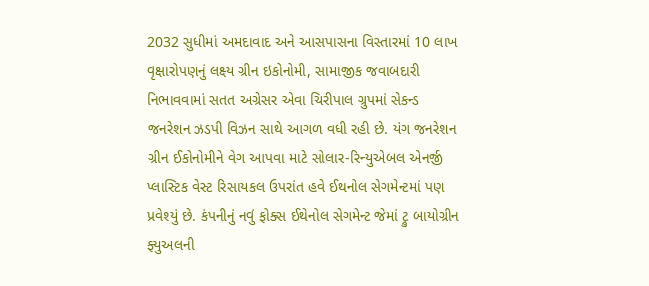2032 સુધીમાં અમદાવાદ અને આસપાસના વિસ્તારમાં 10 લાખ વૃક્ષારોપણનું લક્ષ્ય ગ્રીન ઇકોનોમી, સામાજીક જવાબદારી નિભાવવામાં સતત અગ્રેસર એવા ચિરીપાલ ગ્રુપમાં સેકન્ડ જનરેશન ઝડપી વિઝન સાથે આગળ વધી રહી છે. યંગ જનરેશન ગ્રીન ઈકોનોમીને વેગ આપવા માટે સોલાર-રિન્યુએબલ એનર્જી પ્લાસ્ટિક વેસ્ટ રિસાયકલ ઉપરાંત હવે ઈથનોલ સેગમેન્ટમાં પણ પ્રવેશ્યું છે. કંપનીનું નવું ફોક્સ ઈથેનોલ સેગમેન્ટ જેમાં ટ્રુ બાયોગ્રીન ફ્યુઅલની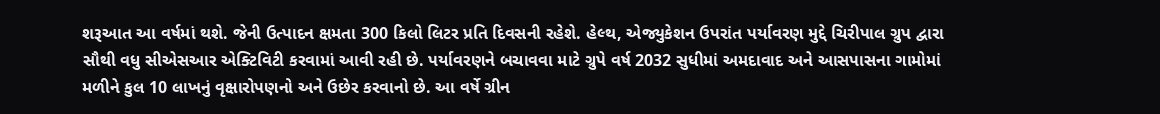શરૂઆત આ વર્ષમાં થશે. જેની ઉત્પાદન ક્ષમતા 300 કિલો લિટર પ્રતિ દિવસની રહેશે. હેલ્થ, એજ્યુકેશન ઉપરાંત પર્યાવરણ મુદ્દે ચિરીપાલ ગ્રુપ દ્વારા સૌથી વધુ સીએસઆર એક્ટિવિટી કરવામાં આવી રહી છે. પર્યાવરણને બચાવવા માટે ગ્રુપે વર્ષ 2032 સુધીમાં અમદાવાદ અને આસપાસના ગામોમાં મળીને કુલ 10 લાખનું વૃક્ષારોપણનો અને ઉછેર કરવાનો છે. આ વર્ષે ગ્રીન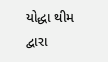યોદ્ધા થીમ દ્વારા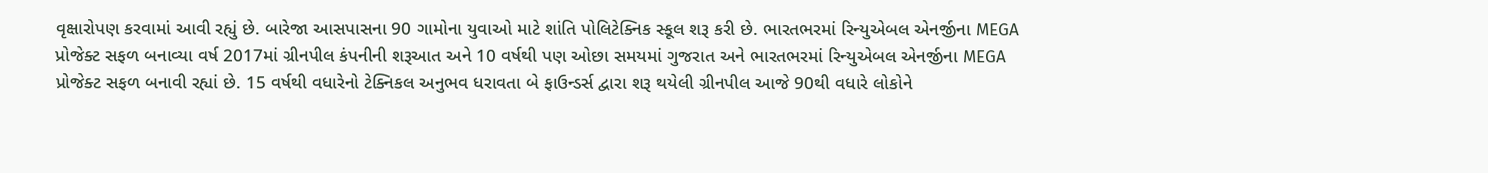વૃક્ષારોપણ કરવામાં આવી રહ્યું છે. બારેજા આસપાસના 90 ગામોના યુવાઓ માટે શાંતિ પોલિટેક્નિક સ્કૂલ શરૂ કરી છે. ભારતભરમાં રિન્યુએબલ એનર્જીના MEGA પ્રોજેક્ટ સફળ બનાવ્યા વર્ષ 2017માં ગ્રીનપીલ કંપનીની શરૂઆત અને 10 વર્ષથી પણ ઓછા સમયમાં ગુજરાત અને ભારતભરમાં રિન્યુએબલ એનર્જીના MEGA પ્રોજેક્ટ સફળ બનાવી રહ્યાં છે. 15 વર્ષથી વધારેનો ટેક્નિકલ અનુભવ ધરાવતા બે ફાઉન્ડર્સ દ્વારા શરૂ થયેલી ગ્રીનપીલ આજે 90થી વધારે લોકોને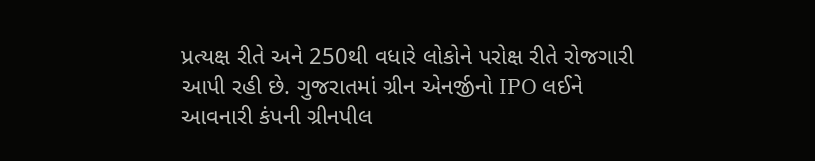પ્રત્યક્ષ રીતે અને 250થી વધારે લોકોને પરોક્ષ રીતે રોજગારી આપી રહી છે. ગુજરાતમાં ગ્રીન એનર્જીનો IPO લઈને આવનારી કંપની ગ્રીનપીલ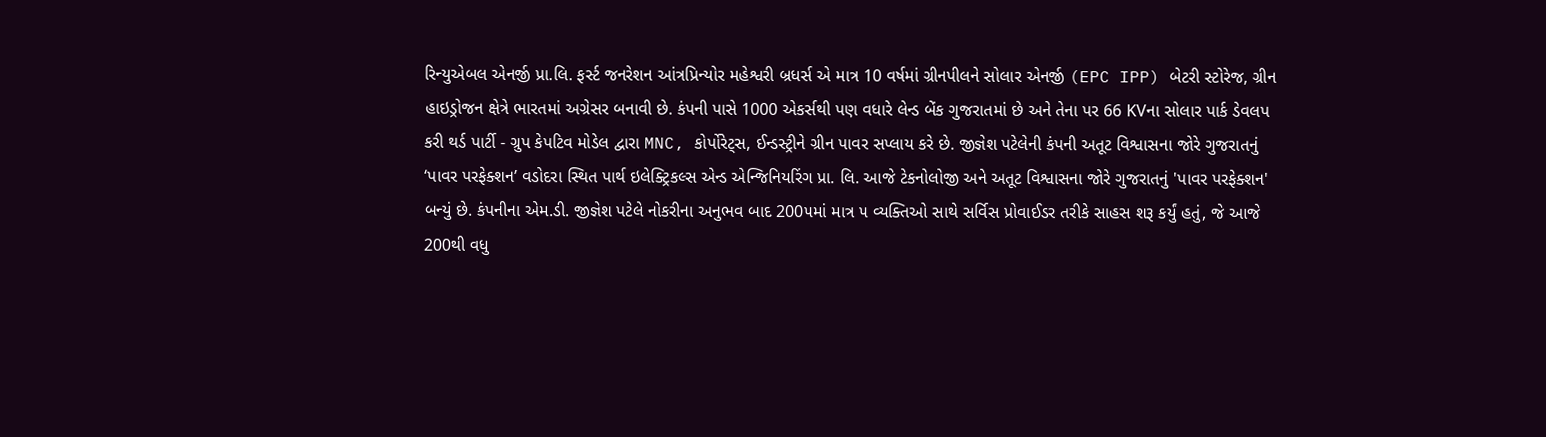રિન્યુએબલ એનર્જી પ્રા.લિ. ફર્સ્ટ જનરેશન આંત્રપ્રિન્યોર મહેશ્વરી બ્રધર્સ એ માત્ર 10 વર્ષમાં ગ્રીનપીલને સોલાર એનર્જી (EPC IPP) બેટરી સ્ટોરેજ, ગ્રીન હાઇડ્રોજન ક્ષેત્રે ભારતમાં અગ્રેસર બનાવી છે. કંપની પાસે 1000 એકર્સથી પણ વધારે લેન્ડ બેંક ગુજરાતમાં છે અને તેના પર 66 KVના સોલાર પાર્ક ડેવલપ કરી થર્ડ પાર્ટી - ગ્રુપ કેપટિવ મોડેલ દ્વારા MNC, કોર્પોરેટ્સ, ઈન્ડસ્ટ્રીને ગ્રીન પાવર સપ્લાય કરે છે. જીજ્ઞેશ પટેલેની કંપની અતૂટ વિશ્વાસના જોરે ગુજરાતનું ‘પાવર પરફેક્શન’ વડોદરા સ્થિત પાર્થ ઇલેક્ટ્રિકલ્સ એન્ડ એન્જિનિયરિંગ પ્રા. લિ. આજે ટેકનોલોજી અને અતૂટ વિશ્વાસના જોરે ગુજરાતનું 'પાવર પરફેક્શન' બન્યું છે. કંપનીના એમ.ડી. જીજ્ઞેશ પટેલે નોકરીના અનુભવ બાદ 200૫માં માત્ર ૫ વ્યક્તિઓ સાથે સર્વિસ પ્રોવાઈડર તરીકે સાહસ શરૂ કર્યું હતું, જે આજે 200થી વધુ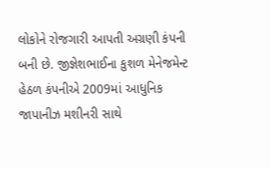લોકોને રોજગારી આપતી અગ્રણી કંપની બની છે. જીજ્ઞેશભાઈના કુશળ મેનેજમેન્ટ હેઠળ કંપનીએ 2009માં આધુનિક જાપાનીઝ મશીનરી સાથે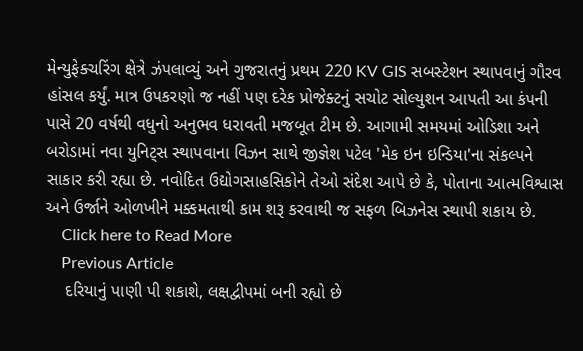મેન્યુફેક્ચરિંગ ક્ષેત્રે ઝંપલાવ્યું અને ગુજરાતનું પ્રથમ 220 KV GIS સબસ્ટેશન સ્થાપવાનું ગૌરવ હાંસલ કર્યું. માત્ર ઉપકરણો જ નહીં પણ દરેક પ્રોજેક્ટનું સચોટ સોલ્યુશન આપતી આ કંપની પાસે 20 વર્ષથી વધુનો અનુભવ ધરાવતી મજબૂત ટીમ છે. આગામી સમયમાં ઓડિશા અને બરોડામાં નવા યુનિટ્સ સ્થાપવાના વિઝન સાથે જીજ્ઞેશ પટેલ 'મેક ઇન ઇન્ડિયા'ના સંકલ્પને સાકાર કરી રહ્યા છે. નવોદિત ઉદ્યોગસાહસિકોને તેઓ સંદેશ આપે છે કે, પોતાના આત્મવિશ્વાસ અને ઉર્જાને ઓળખીને મક્કમતાથી કામ શરૂ કરવાથી જ સફળ બિઝનેસ સ્થાપી શકાય છે.
    Click here to Read More
    Previous Article
    દરિયાનું પાણી પી શકાશે, લક્ષદ્વીપમાં બની રહ્યો છે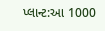પ્લાન્ટ:આ 1000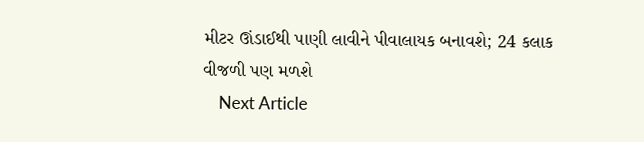મીટર ઊંડાઈથી પાણી લાવીને પીવાલાયક બનાવશે; 24 કલાક વીજળી પણ મળશે
    Next Article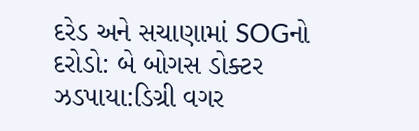દરેડ અને સચાણામાં SOGનો દરોડો: બે બોગસ ડોક્ટર ઝડપાયા:ડિગ્રી વગર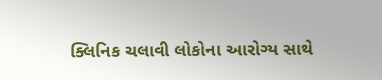ક્લિનિક ચલાવી લોકોના આરોગ્ય સાથે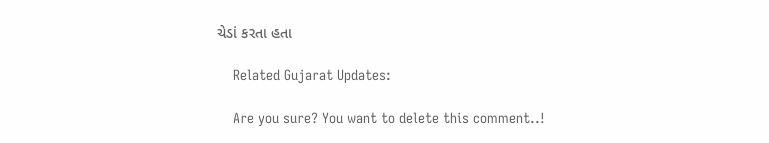ચેડાં કરતા હતા

    Related Gujarat Updates:

    Are you sure? You want to delete this comment..!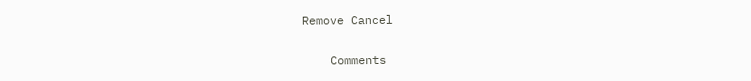Remove Cancel

    Comments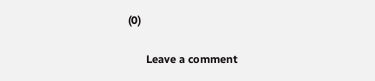(0)

      Leave a comment